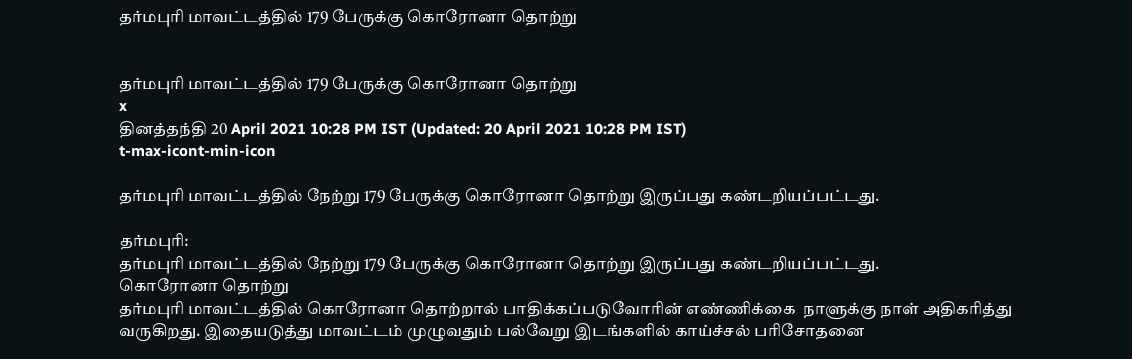தர்மபுரி மாவட்டத்தில் 179 பேருக்கு கொரோனா தொற்று


தர்மபுரி மாவட்டத்தில் 179 பேருக்கு கொரோனா தொற்று
x
தினத்தந்தி 20 April 2021 10:28 PM IST (Updated: 20 April 2021 10:28 PM IST)
t-max-icont-min-icon

தர்மபுரி மாவட்டத்தில் நேற்று 179 பேருக்கு கொரோனா தொற்று இருப்பது கண்டறியப்பட்டது.

தர்மபுரி:
தர்மபுரி மாவட்டத்தில் நேற்று 179 பேருக்கு கொரோனா தொற்று இருப்பது கண்டறியப்பட்டது.
கொரோனா தொற்று
தர்மபுரி மாவட்டத்தில் கொரோனா தொற்றால் பாதிக்கப்படுவோரின் எண்ணிக்கை  நாளுக்கு நாள் அதிகரித்து வருகிறது. இதையடுத்து மாவட்டம் முழுவதும் பல்வேறு இடங்களில் காய்ச்சல் பரிசோதனை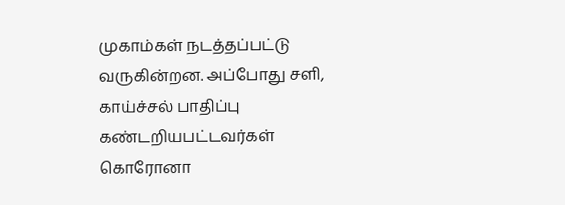முகாம்கள் நடத்தப்பட்டு வருகின்றன. அப்போது சளி, காய்ச்சல் பாதிப்பு கண்டறியபட்டவர்கள் கொரோனா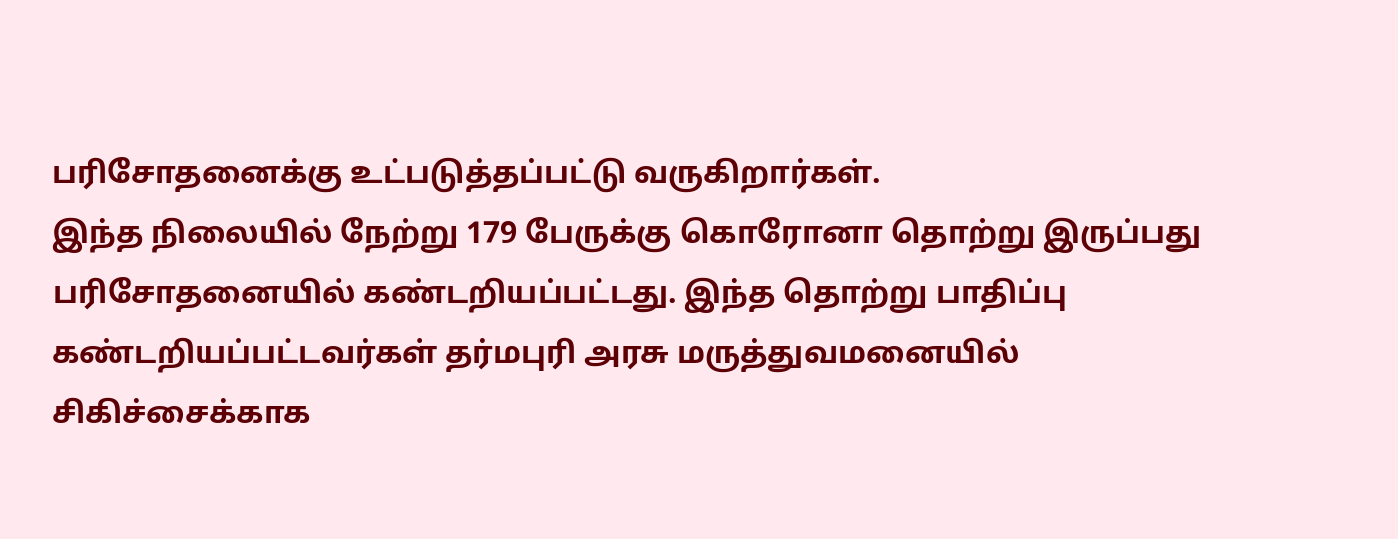பரிசோதனைக்கு உட்படுத்தப்பட்டு வருகிறார்கள்.
இந்த நிலையில் நேற்று 179 பேருக்கு கொரோனா தொற்று இருப்பது பரிசோதனையில் கண்டறியப்பட்டது. இந்த தொற்று பாதிப்பு கண்டறியப்பட்டவர்கள் தர்மபுரி அரசு மருத்துவமனையில் சிகிச்சைக்காக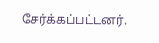சேர்க்கப்பட்டனர்.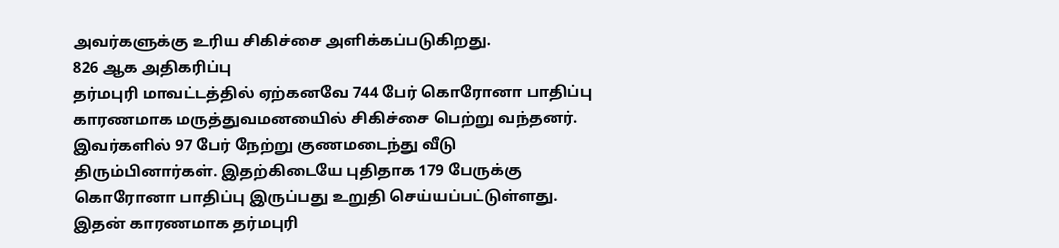அவர்களுக்கு உரிய சிகிச்சை அளிக்கப்படுகிறது.
826 ஆக அதிகரிப்பு
தர்மபுரி மாவட்டத்தில் ஏற்கனவே 744 பேர் கொரோனா பாதிப்பு காரணமாக மருத்துவமனயைில் சிகிச்சை பெற்று வந்தனர். இவர்களில் 97 பேர் நேற்று குணமடைந்து வீடு திரும்பினார்கள். இதற்கிடையே புதிதாக 179 பேருக்கு கொரோனா பாதிப்பு இருப்பது உறுதி செய்யப்பட்டுள்ளது. இதன் காரணமாக தர்மபுரி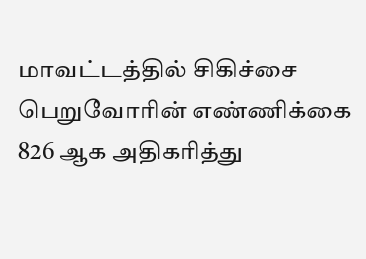மாவட்டத்தில் சிகிச்சை பெறுவோரின் எண்ணிக்கை 826 ஆக அதிகரித்து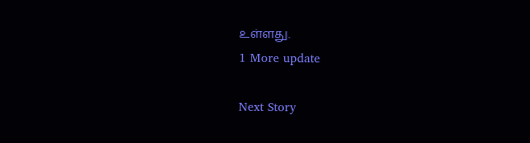உள்ளது.
1 More update

Next Story